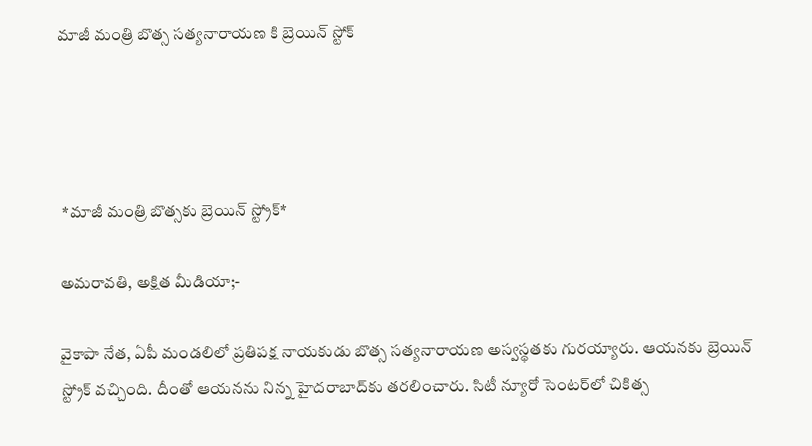మాజీ మంత్రి బొత్స సత్యనారాయణ కి బ్రెయిన్ స్టోక్




 *మాజీ మంత్రి బొత్సకు బ్రెయిన్‌ స్ట్రోక్‌*

అమరావతి, అక్షిత మీడియా;-

వైకాపా నేత, ఏపీ మండలిలో ప్రతిపక్ష నాయకుడు బొత్స సత్యనారాయణ అస్వస్థతకు గురయ్యారు. ఆయనకు బ్రెయిన్‌ స్ట్రోక్‌ వచ్చింది. దీంతో ఆయనను నిన్న హైదరాబాద్‌కు తరలించారు. సిటీ న్యూరో సెంటర్‌లో చికిత్స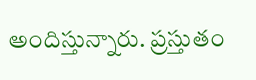అందిస్తున్నారు. ప్రస్తుతం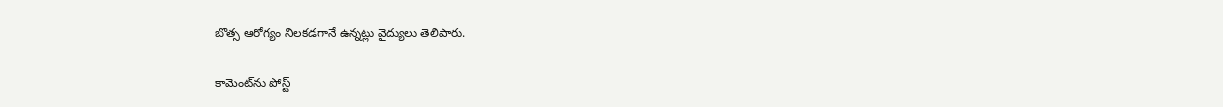బొత్స ఆరోగ్యం నిలకడగానే ఉన్నట్లు వైద్యులు తెలిపారు.

కామెంట్‌ను పోస్ట్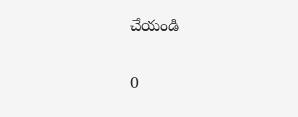చేయండి

0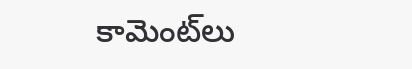కామెంట్‌లు